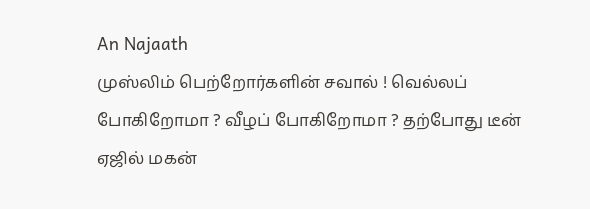An Najaath
முஸ்லிம் பெற்றோர்களின் சவால் ! வெல்லப் போகிறோமா ? வீழப் போகிறோமா ? தற்போது டீன் ஏஜில் மகன்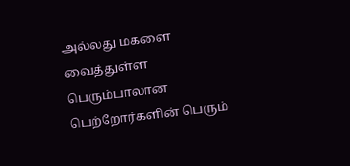அல்லது மகளை வைத்துள்ள பெரும்பாலான பெற்றோர்களின் பெரும்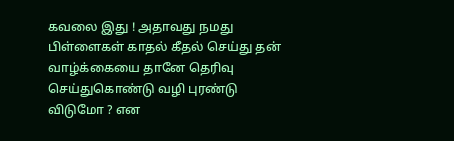கவலை இது ! அதாவது நமது பிள்ளைகள் காதல் கீதல் செய்து தன் வாழ்க்கையை தானே தெரிவு செய்துகொண்டு வழி புரண்டு விடுமோ ? என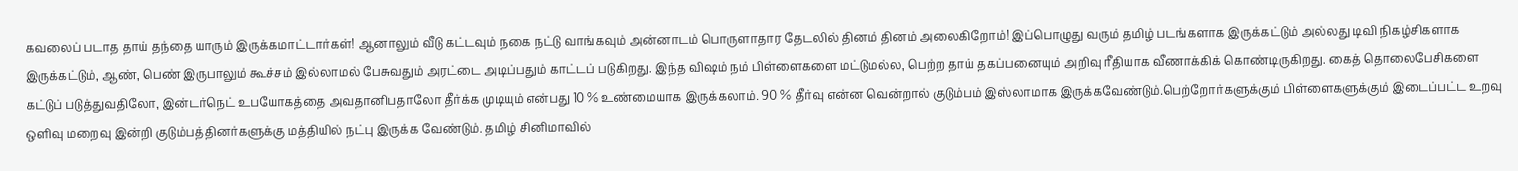கவலைப் படாத தாய் தந்தை யாரும் இருக்கமாட்டார்கள்! ஆனாலும் வீடு கட்டவும் நகை நட்டு வாங்கவும் அன்னாடம் பொருளாதார தேடலில் தினம் தினம் அலைகிறோம்! இப்பொழுது வரும் தமிழ் படங்களாக இருக்கட்டும் அல்லது டிவி நிகழ்சிகளாக இருக்கட்டும், ஆண், பெண் இருபாலும் கூச்சம் இல்லாமல் பேசுவதும் அரட்டை அடிப்பதும் காட்டப் படுகிறது. இந்த விஷம் நம் பிள்ளைகளை மட்டுமல்ல, பெற்ற தாய் தகப்பனையும் அறிவு ரீதியாக வீணாக்கிக் கொண்டிருகிறது. கைத் தொலைபேசிகளை கட்டுப் படுத்துவதிலோ, இன்டர்நெட் உபயோகத்தை அவதானிபதாலோ தீர்க்க முடியும் என்பது 10 % உண்மையாக இருக்கலாம். 90 % தீர்வு என்ன வென்றால் குடும்பம் இஸ்லாமாக இருக்கவேண்டும்.பெற்றோர்களுக்கும் பிள்ளைகளுக்கும் இடைப்பட்ட உறவு ஒளிவு மறைவு இன்றி குடும்பத்தினர்களுக்கு மத்தியில் நட்பு இருக்க வேண்டும். தமிழ் சினிமாவில்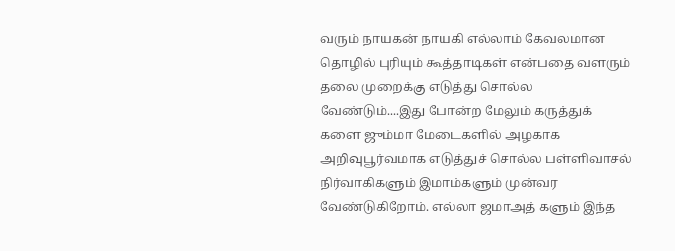வரும் நாயகன் நாயகி எல்லாம் கேவலமான தொழில் புரியும் கூத்தாடிகள் என்பதை வளரும் தலை முறைக்கு எடுத்து சொல்ல வேண்டும்....இது போன்ற மேலும் கருத்துக் களை ஜும்மா மேடைகளில் அழகாக அறிவுபூர்வமாக எடுத்துச் சொல்ல பள்ளிவாசல் நிர்வாகிகளும் இமாம்களும் முன்வர வேண்டுகிறோம். எல்லா ஜமாஅத் களும் இந்த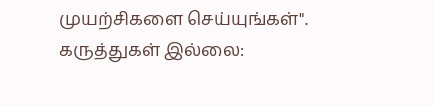முயற்சிகளை செய்யுங்கள்".
கருத்துகள் இல்லை: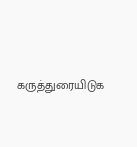கருத்துரையிடுக